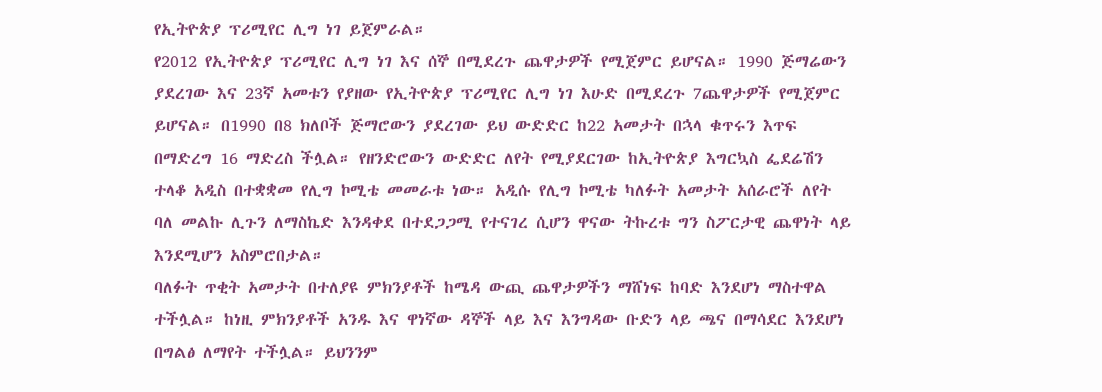የኢትዮጵያ ፕሪሚየር ሊግ ነገ ይጀምራል።
የ2012 የኢትዮጵያ ፕሪሚየር ሊግ ነገ እና ሰኞ በሚደረጉ ጨዋታዎች የሚጀምር ይሆናል። 1990 ጅማሬውን ያደረገው እና 23ኛ አመቱን የያዘው የኢትዮጵያ ፕሪሚየር ሊግ ነገ እሁድ በሚደረጉ 7ጨዋታዎች የሚጀምር ይሆናል። በ1990 በ8 ክለቦች ጅማሮውን ያደረገው ይህ ውድድር ከ22 አመታት በኋላ ቁጥሩን እጥፍ በማድረግ 16 ማድረስ ችሏል። የዘንድሮውን ውድድር ለየት የሚያደርገው ከኢትዮጵያ እግርኳስ ፌደሬሽን ተላቆ አዲስ በተቋቋመ የሊግ ኮሚቴ መመራቱ ነው። አዲሱ የሊግ ኮሚቴ ካለፉት አመታት አሰራሮች ለየት ባለ መልኩ ሊጉን ለማስኬድ እንዳቀደ በተደጋጋሚ የተናገረ ሲሆን ዋናው ትኩረቱ ግን ስፖርታዊ ጨዋነት ላይ እንደሚሆን አስምሮበታል።
ባለፉት ጥቂት አመታት በተለያዩ ምክንያቶች ከሜዳ ውጪ ጨዋታዎችን ማሸነፍ ከባድ እንደሆነ ማስተዋል ተችሏል። ከነዚ ምክንያቶች አንዱ እና ዋነኛው ዳኞች ላይ እና እንግዳው ቡድን ላይ ጫና በማሳደር እንደሆነ በግልፅ ለማየት ተችሏል። ይህንንም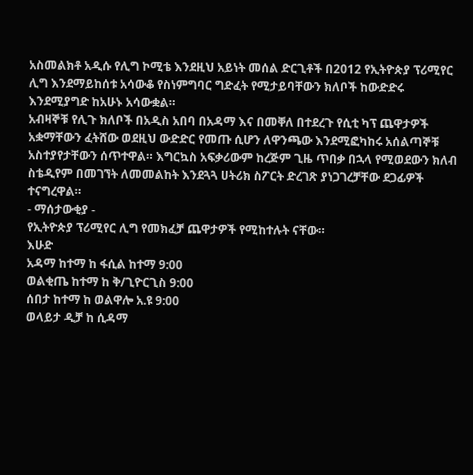አስመልክቶ አዲሱ የሊግ ኮሚቴ እንደዚህ አይነት መሰል ድርጊቶች በ2012 የኢትዮጵያ ፕሪሚየር ሊግ እንደማይከሰቱ አሳውቆ የስነምግባር ግድፈት የሚታይባቸውን ክለቦች ከውድድሩ እንደሚያግድ ከአሁኑ አሳውቋል።
አብዛኞቹ የሊጉ ክለቦች በአዲስ አበባ በአዳማ እና በመቐለ በተደረጉ የሲቲ ካፕ ጨዋታዎች አቋማቸውን ፈትሸው ወደዚህ ውድድር የመጡ ሲሆን ለዋንጫው እንደሚፎካከሩ አሰልጣኞቹ አስተያየታቸውን ሰጥተዋል። እግርኳስ አፍቃሪውም ከረጅም ጊዜ ጥበቃ በኋላ የሚወደውን ክለብ ስቴዲየም በመገኘት ለመመልከት እንደጓጓ ሀትሪክ ስፖርት ድረገጽ ያነጋገረቻቸው ደጋፊዎች ተናግረዋል።
- ማሰታውቂያ -
የኢትዮጵያ ፕሪሚየር ሊግ የመክፈቻ ጨዋታዎች የሚከተሉት ናቸው።
እሁድ
አዳማ ከተማ ከ ፋሲል ከተማ 9:00
ወልቂጤ ከተማ ከ ቅ/ጊዮርጊስ 9:00
ሰበታ ከተማ ከ ወልዋሎ አ.ዩ 9:00
ወላይታ ዲቻ ከ ሲዳማ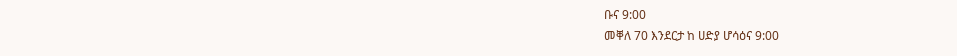ቡና 9:00
መቐለ 70 እንደርታ ከ ሀድያ ሆሳዕና 9:00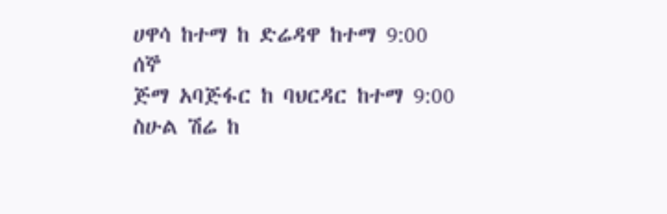ሀዋሳ ከተማ ከ ድሬዳዋ ከተማ 9:00
ሰኞ
ጅማ አባጅፋር ከ ባህርዳር ከተማ 9:00
ስሁል ሽሬ ከ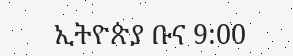ኢትዮጵያ ቡና 9:00